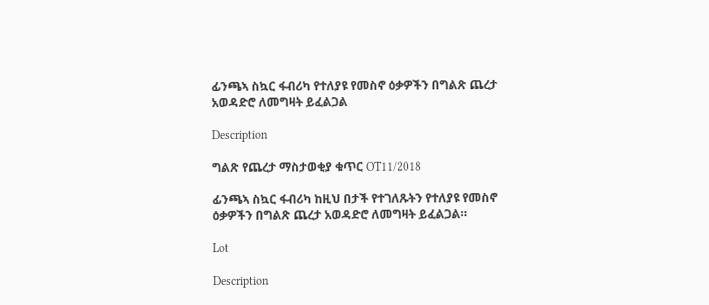ፊንጫኣ ስኳር ፋብሪካ የተለያዩ የመስኖ ዕቃዎችን በግልጽ ጨረታ አወዳድሮ ለመግዛት ይፈልጋል

Description

ግልጽ የጨረታ ማስታወቂያ ቁጥር OT11/2018

ፊንጫኣ ስኳር ፋብሪካ ከዚህ በታች የተገለጹትን የተለያዩ የመስኖ ዕቃዎችን በግልጽ ጨረታ አወዳድሮ ለመግዛት ይፈልጋል።

Lot

Description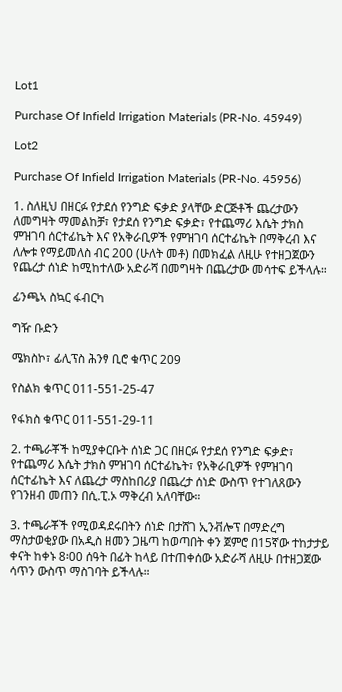Lot1

Purchase Of Infield Irrigation Materials (PR-No. 45949)

Lot2

Purchase Of Infield Irrigation Materials (PR-No. 45956)

1. ስለዚህ በዘርፉ የታደሰ የንግድ ፍቃድ ያላቸው ድርጅቶች ጨረታውን ለመግዛት ማመልከቻ፣ የታደሰ የንግድ ፍቃድ፣ የተጨማሪ እሴት ታክስ ምዝገባ ሰርተፊኬት እና የአቅራቢዎች የምዝገባ ሰርተፊኬት በማቅረብ እና ለሎቱ የማይመለስ ብር 200 (ሁለት መቶ) በመክፈል ለዚሁ የተዘጋጀውን የጨረታ ሰነድ ከሚከተለው አድራሻ በመግዛት በጨረታው መሳተፍ ይችላሉ።

ፊንጫኣ ስኳር ፋብርካ

ግዥ ቡድን

ሜክስኮ፣ ፊሊፕስ ሕንፃ ቢሮ ቁጥር 209

የስልክ ቁጥር 011-551-25-47

የፋክስ ቁጥር 011-551-29-11

2. ተጫራቾች ከሚያቀርቡት ሰነድ ጋር በዘርፉ የታደሰ የንግድ ፍቃድ፣ የተጨማሪ እሴት ታክስ ምዝገባ ሰርተፊኬት፣ የአቅራቢዎች የምዝገባ ሰርተፊኬት እና ለጨረታ ማስከበሪያ በጨረታ ሰነድ ውስጥ የተገለጸውን የገንዘብ መጠን በሲ.ፒ.ኦ ማቅረብ አለባቸው።

3. ተጫራቾች የሚወዳደሩበትን ሰነድ በታሸገ ኢንቭሎፕ በማድረግ ማስታወቂያው በአዲስ ዘመን ጋዜጣ ከወጣበት ቀን ጀምሮ በ15ኛው ተከታታይ ቀናት ከቀኑ 8፡00 ሰዓት በፊት ከላይ በተጠቀሰው አድራሻ ለዚሁ በተዘጋጀው ሳጥን ውስጥ ማስገባት ይችላሉ።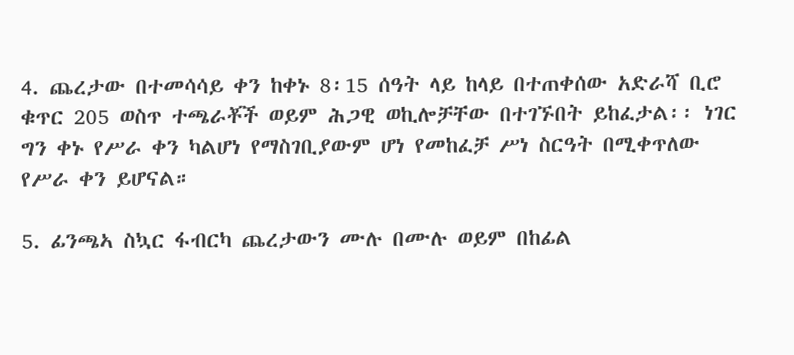4. ጨረታው በተመሳሳይ ቀን ከቀኑ 8፡15 ሰዓት ላይ ከላይ በተጠቀሰው አድራሻ ቢሮ ቁጥር 205 ወስጥ ተጫራቾች ወይም ሕጋዊ ወኪሎቻቸው በተገኙበት ይከፈታል፡፡ ነገር ግን ቀኑ የሥራ ቀን ካልሆነ የማስገቢያውም ሆነ የመከፈቻ ሥነ ስርዓት በሚቀጥለው የሥራ ቀን ይሆናል።

5. ፊንጫኣ ስኳር ፋብርካ ጨረታውን ሙሉ በሙሉ ወይም በከፊል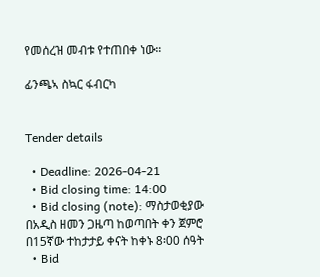የመሰረዝ መብቱ የተጠበቀ ነው።

ፊንጫኣ ስኳር ፋብርካ


Tender details

  • Deadline: 2026-04-21
  • Bid closing time: 14:00
  • Bid closing (note): ማስታወቂያው በአዲስ ዘመን ጋዜጣ ከወጣበት ቀን ጀምሮ በ15ኛው ተከታታይ ቀናት ከቀኑ 8፡00 ሰዓት
  • Bid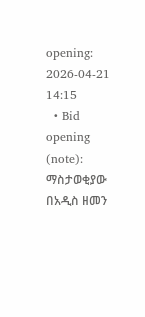opening: 2026-04-21 14:15
  • Bid opening (note): ማስታወቂያው በአዲስ ዘመን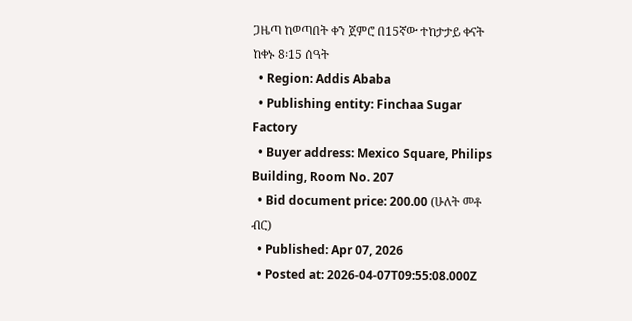ጋዜጣ ከወጣበት ቀን ጀምሮ በ15ኛው ተከታታይ ቀናት ከቀኑ 8፡15 ሰዓት
  • Region: Addis Ababa
  • Publishing entity: Finchaa Sugar Factory
  • Buyer address: Mexico Square, Philips Building, Room No. 207
  • Bid document price: 200.00 (ሁለት መቶ ብር)
  • Published: Apr 07, 2026
  • Posted at: 2026-04-07T09:55:08.000Z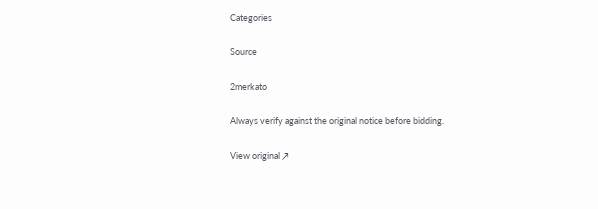Categories

Source

2merkato

Always verify against the original notice before bidding.

View original ↗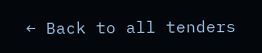← Back to all tenders